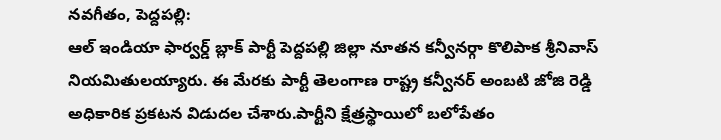నవగీతం, పెద్దపల్లి:
ఆల్ ఇండియా ఫార్వర్డ్ బ్లాక్ పార్టీ పెద్దపల్లి జిల్లా నూతన కన్వీనర్గా కొలిపాక శ్రీనివాస్ నియమితులయ్యారు. ఈ మేరకు పార్టీ తెలంగాణ రాష్ట్ర కన్వీనర్ అంబటి జోజి రెడ్డి అధికారిక ప్రకటన విడుదల చేశారు.పార్టీని క్షేత్రస్థాయిలో బలోపేతం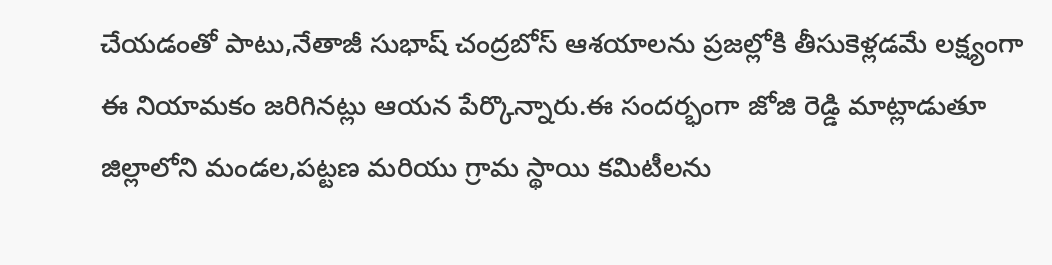చేయడంతో పాటు,నేతాజీ సుభాష్ చంద్రబోస్ ఆశయాలను ప్రజల్లోకి తీసుకెళ్లడమే లక్ష్యంగా ఈ నియామకం జరిగినట్లు ఆయన పేర్కొన్నారు.ఈ సందర్భంగా జోజి రెడ్డి మాట్లాడుతూ జిల్లాలోని మండల,పట్టణ మరియు గ్రామ స్థాయి కమిటీలను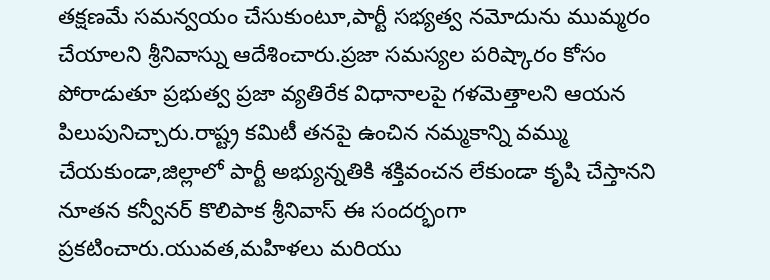తక్షణమే సమన్వయం చేసుకుంటూ,పార్టీ సభ్యత్వ నమోదును ముమ్మరం చేయాలని శ్రీనివాస్ను ఆదేశించారు.ప్రజా సమస్యల పరిష్కారం కోసం పోరాడుతూ ప్రభుత్వ ప్రజా వ్యతిరేక విధానాలపై గళమెత్తాలని ఆయన పిలుపునిచ్చారు.రాష్ట్ర కమిటీ తనపై ఉంచిన నమ్మకాన్ని వమ్ము చేయకుండా,జిల్లాలో పార్టీ అభ్యున్నతికి శక్తివంచన లేకుండా కృషి చేస్తానని నూతన కన్వీనర్ కొలిపాక శ్రీనివాస్ ఈ సందర్భంగా ప్రకటించారు.యువత,మహిళలు మరియు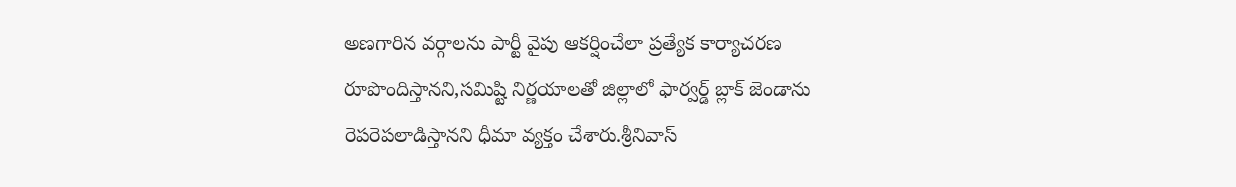అణగారిన వర్గాలను పార్టీ వైపు ఆకర్షించేలా ప్రత్యేక కార్యాచరణ రూపొందిస్తానని,సమిష్టి నిర్ణయాలతో జిల్లాలో ఫార్వర్డ్ బ్లాక్ జెండాను రెపరెపలాడిస్తానని ధీమా వ్యక్తం చేశారు.శ్రీనివాస్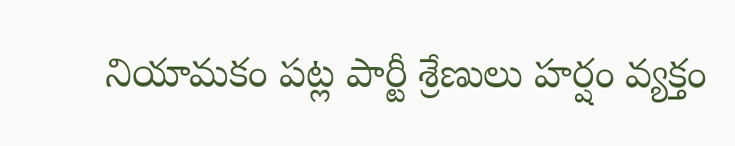నియామకం పట్ల పార్టీ శ్రేణులు హర్షం వ్యక్తం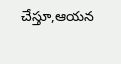చేస్తూ,ఆయన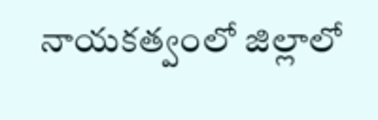నాయకత్వంలో జిల్లాలో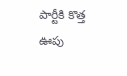పార్టీకి కొత్త ఊపు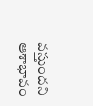వస్తుందని ఆశాభావం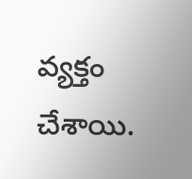వ్యక్తం చేశాయి.